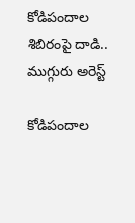కోడిపందాల శిబిరంపై దాడి.. ముగ్గురు అరెస్ట్

కోడిపందాల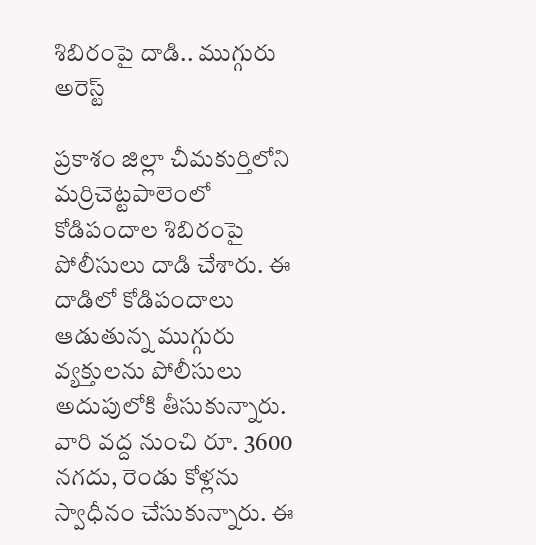శిబిరంపై దాడి.. ముగ్గురు అరెస్ట్

ప్రకాశం జిల్లా చీమకుర్తిలోని మర్రిచెట్టపాలెంలో కోడిపందాల శిబిరంపై పోలీసులు దాడి చేశారు. ఈ దాడిలో కోడిపందాలు ఆడుతున్న ముగ్గురు వ్యక్తులను పోలీసులు అదుపులోకి తీసుకున్నారు. వారి వద్ద నుంచి రూ. 3600 నగదు, రెండు కోళ్లను స్వాధీనం చేసుకున్నారు. ఈ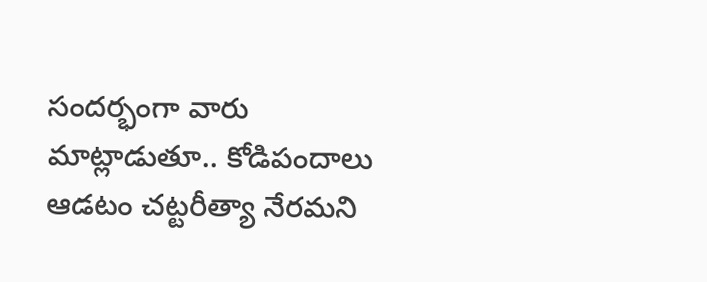సందర్భంగా వారు మాట్లాడుతూ.. కోడిపందాలు ఆడటం చట్టరీత్యా నేరమని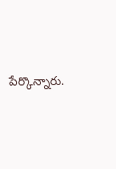పేర్కొన్నారు.